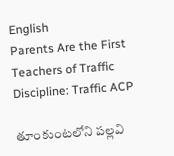English
Parents Are the First Teachers of Traffic Discipline: Traffic ACP

తూంకుంటలోని పల్లవి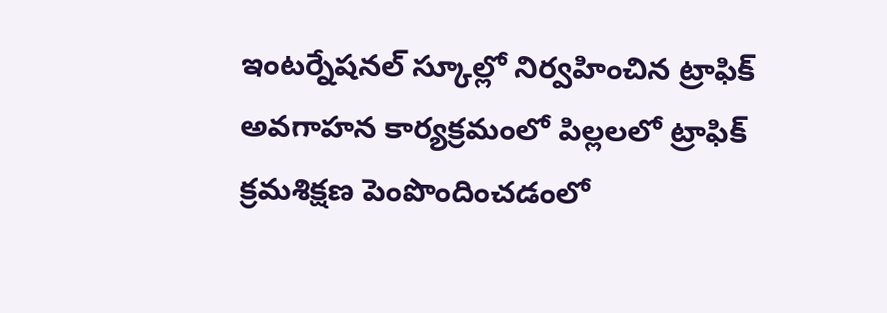ఇంటర్నేషనల్ స్కూల్లో నిర్వహించిన ట్రాఫిక్ అవగాహన కార్యక్రమంలో పిల్లలలో ట్రాఫిక్ క్రమశిక్షణ పెంపొందించడంలో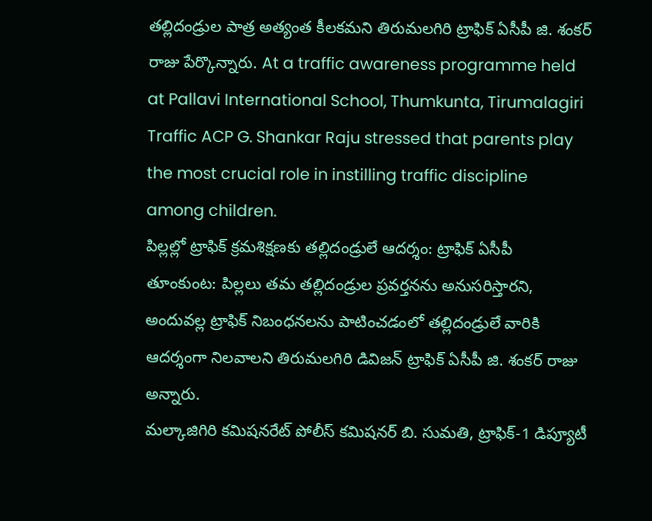తల్లిదండ్రుల పాత్ర అత్యంత కీలకమని తిరుమలగిరి ట్రాఫిక్ ఏసీపీ జి. శంకర్ రాజు పేర్కొన్నారు. At a traffic awareness programme held at Pallavi International School, Thumkunta, Tirumalagiri Traffic ACP G. Shankar Raju stressed that parents play the most crucial role in instilling traffic discipline among children.
పిల్లల్లో ట్రాఫిక్ క్రమశిక్షణకు తల్లిదండ్రులే ఆదర్శం: ట్రాఫిక్ ఏసీపీ
తూంకుంట: పిల్లలు తమ తల్లిదండ్రుల ప్రవర్తనను అనుసరిస్తారని, అందువల్ల ట్రాఫిక్ నిబంధనలను పాటించడంలో తల్లిదండ్రులే వారికి ఆదర్శంగా నిలవాలని తిరుమలగిరి డివిజన్ ట్రాఫిక్ ఏసీపీ జి. శంకర్ రాజు అన్నారు.
మల్కాజిగిరి కమిషనరేట్ పోలీస్ కమిషనర్ బి. సుమతి, ట్రాఫిక్-1 డిప్యూటీ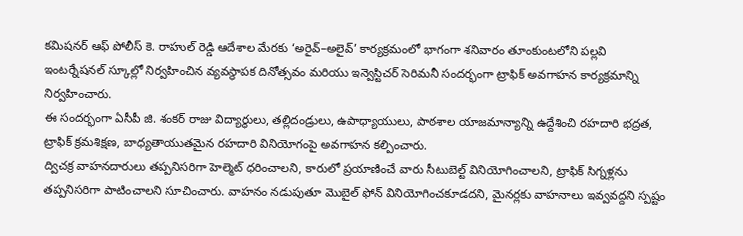కమిషనర్ ఆఫ్ పోలీస్ కె. రాహుల్ రెడ్డి ఆదేశాల మేరకు ‘అరైవ్–అలైవ్’ కార్యక్రమంలో భాగంగా శనివారం తూంకుంటలోని పల్లవి ఇంటర్నేషనల్ స్కూల్లో నిర్వహించిన వ్యవస్థాపక దినోత్సవం మరియు ఇన్వెస్టిచర్ సెరిమనీ సందర్భంగా ట్రాఫిక్ అవగాహన కార్యక్రమాన్ని నిర్వహించారు.
ఈ సందర్భంగా ఏసీపీ జి. శంకర్ రాజు విద్యార్థులు, తల్లిదండ్రులు, ఉపాధ్యాయులు, పాఠశాల యాజమాన్యాన్ని ఉద్దేశించి రహదారి భద్రత, ట్రాఫిక్ క్రమశిక్షణ, బాధ్యతాయుతమైన రహదారి వినియోగంపై అవగాహన కల్పించారు.
ద్విచక్ర వాహనదారులు తప్పనిసరిగా హెల్మెట్ ధరించాలని, కారులో ప్రయాణించే వారు సీటుబెల్ట్ వినియోగించాలని, ట్రాఫిక్ సిగ్నళ్లను తప్పనిసరిగా పాటించాలని సూచించారు. వాహనం నడుపుతూ మొబైల్ ఫోన్ వినియోగించకూడదని, మైనర్లకు వాహనాలు ఇవ్వవద్దని స్పష్టం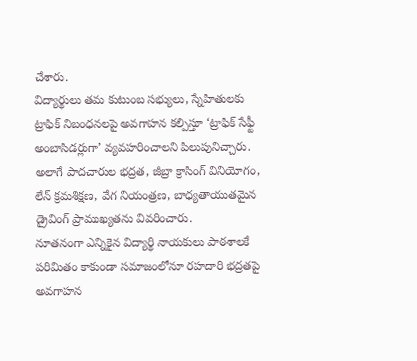చేశారు.
విద్యార్థులు తమ కుటుంబ సభ్యులు, స్నేహితులకు ట్రాఫిక్ నిబంధనలపై అవగాహన కల్పిస్తూ ‘ట్రాఫిక్ సేఫ్టీ అంబాసిడర్లుగా’ వ్యవహరించాలని పిలుపునిచ్చారు. అలాగే పాదచారుల భద్రత, జీబ్రా క్రాసింగ్ వినియోగం, లేన్ క్రమశిక్షణ, వేగ నియంత్రణ, బాధ్యతాయుతమైన డ్రైవింగ్ ప్రాముఖ్యతను వివరించారు.
నూతనంగా ఎన్నికైన విద్యార్థి నాయకులు పాఠశాలకే పరిమితం కాకుండా సమాజంలోనూ రహదారి భద్రతపై అవగాహన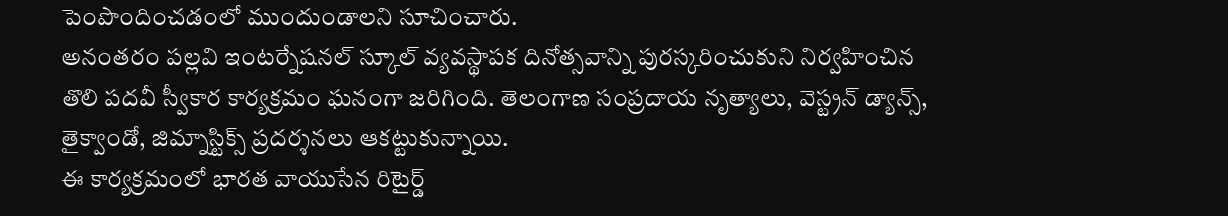పెంపొందించడంలో ముందుండాలని సూచించారు.
అనంతరం పల్లవి ఇంటర్నేషనల్ స్కూల్ వ్యవస్థాపక దినోత్సవాన్ని పురస్కరించుకుని నిర్వహించిన తొలి పదవీ స్వీకార కార్యక్రమం ఘనంగా జరిగింది. తెలంగాణ సంప్రదాయ నృత్యాలు, వెస్ట్రన్ డ్యాన్స్, తైక్వాండో, జిమ్నాస్టిక్స్ ప్రదర్శనలు ఆకట్టుకున్నాయి.
ఈ కార్యక్రమంలో భారత వాయుసేన రిటైర్డ్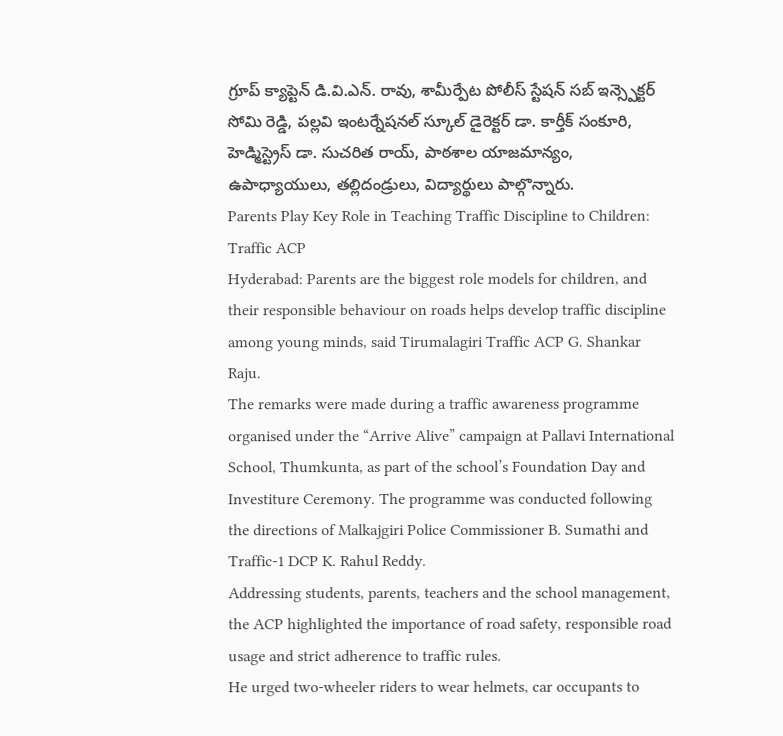గ్రూప్ క్యాప్టెన్ డి.వి.ఎన్. రావు, శామీర్పేట పోలీస్ స్టేషన్ సబ్ ఇన్స్పెక్టర్ సోమి రెడ్డి, పల్లవి ఇంటర్నేషనల్ స్కూల్ డైరెక్టర్ డా. కార్తీక్ సంకూరి, హెడ్మిస్ట్రెస్ డా. సుచరిత రాయ్, పాఠశాల యాజమాన్యం, ఉపాధ్యాయులు, తల్లిదండ్రులు, విద్యార్థులు పాల్గొన్నారు.
Parents Play Key Role in Teaching Traffic Discipline to Children: Traffic ACP
Hyderabad: Parents are the biggest role models for children, and their responsible behaviour on roads helps develop traffic discipline among young minds, said Tirumalagiri Traffic ACP G. Shankar Raju.
The remarks were made during a traffic awareness programme organised under the “Arrive Alive” campaign at Pallavi International School, Thumkunta, as part of the school’s Foundation Day and Investiture Ceremony. The programme was conducted following the directions of Malkajgiri Police Commissioner B. Sumathi and Traffic-1 DCP K. Rahul Reddy.
Addressing students, parents, teachers and the school management, the ACP highlighted the importance of road safety, responsible road usage and strict adherence to traffic rules.
He urged two-wheeler riders to wear helmets, car occupants to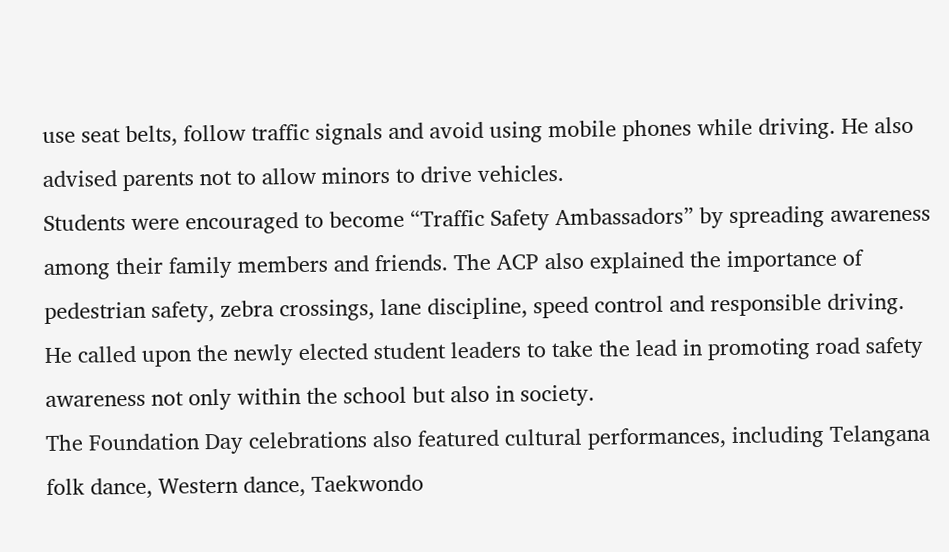use seat belts, follow traffic signals and avoid using mobile phones while driving. He also advised parents not to allow minors to drive vehicles.
Students were encouraged to become “Traffic Safety Ambassadors” by spreading awareness among their family members and friends. The ACP also explained the importance of pedestrian safety, zebra crossings, lane discipline, speed control and responsible driving.
He called upon the newly elected student leaders to take the lead in promoting road safety awareness not only within the school but also in society.
The Foundation Day celebrations also featured cultural performances, including Telangana folk dance, Western dance, Taekwondo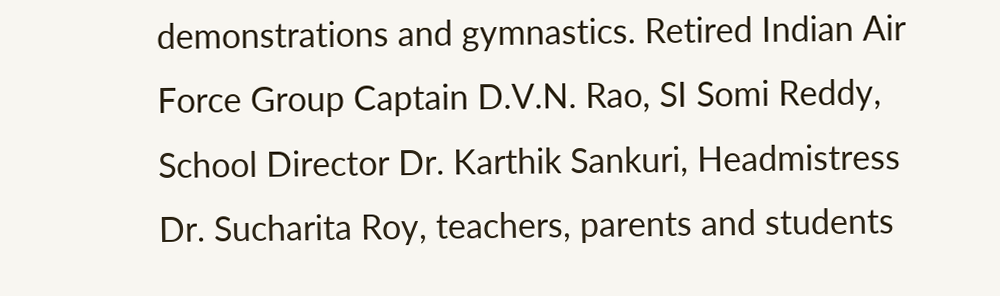demonstrations and gymnastics. Retired Indian Air Force Group Captain D.V.N. Rao, SI Somi Reddy, School Director Dr. Karthik Sankuri, Headmistress Dr. Sucharita Roy, teachers, parents and students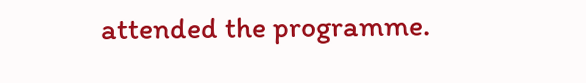attended the programme.